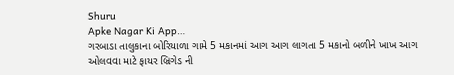Shuru
Apke Nagar Ki App…
ગરબાડા તાલુકાના બોરિયાળા ગામે 5 મકાનમાં આગ આગ લાગતા 5 મકાનો બળીને ખાખ આગ ઓલવવા માટે ફાયર બ્રિગેડ ની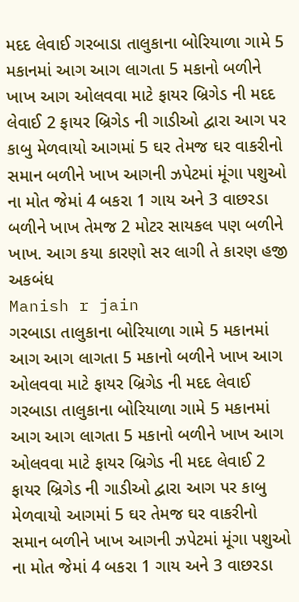મદદ લેવાઈ ગરબાડા તાલુકાના બોરિયાળા ગામે 5 મકાનમાં આગ આગ લાગતા 5 મકાનો બળીને ખાખ આગ ઓલવવા માટે ફાયર બ્રિગેડ ની મદદ લેવાઈ 2 ફાયર બ્રિગેડ ની ગાડીઓ દ્વારા આગ પર કાબુ મેળવાયો આગમાં 5 ઘર તેમજ ઘર વાકરીનો સમાન બળીને ખાખ આગની ઝપેટમાં મૂંગા પશુઓ ના મોત જેમાં 4 બકરા 1 ગાય અને 3 વાછરડા બળીને ખાખ તેમજ 2 મોટર સાયકલ પણ બળીને ખાખ. આગ કયા કારણો સર લાગી તે કારણ હજી અકબંધ
Manish r jain
ગરબાડા તાલુકાના બોરિયાળા ગામે 5 મકાનમાં આગ આગ લાગતા 5 મકાનો બળીને ખાખ આગ ઓલવવા માટે ફાયર બ્રિગેડ ની મદદ લેવાઈ ગરબાડા તાલુકાના બોરિયાળા ગામે 5 મકાનમાં આગ આગ લાગતા 5 મકાનો બળીને ખાખ આગ ઓલવવા માટે ફાયર બ્રિગેડ ની મદદ લેવાઈ 2 ફાયર બ્રિગેડ ની ગાડીઓ દ્વારા આગ પર કાબુ મેળવાયો આગમાં 5 ઘર તેમજ ઘર વાકરીનો સમાન બળીને ખાખ આગની ઝપેટમાં મૂંગા પશુઓ ના મોત જેમાં 4 બકરા 1 ગાય અને 3 વાછરડા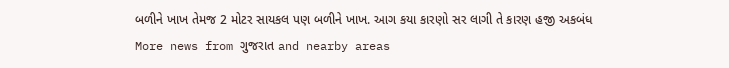બળીને ખાખ તેમજ 2 મોટર સાયકલ પણ બળીને ખાખ. આગ કયા કારણો સર લાગી તે કારણ હજી અકબંધ
More news from ગુજરાત and nearby areas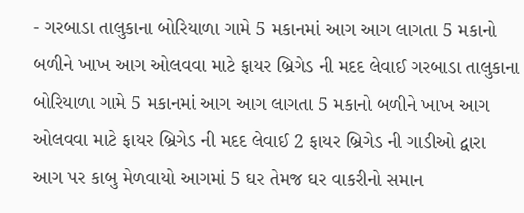- ગરબાડા તાલુકાના બોરિયાળા ગામે 5 મકાનમાં આગ આગ લાગતા 5 મકાનો બળીને ખાખ આગ ઓલવવા માટે ફાયર બ્રિગેડ ની મદદ લેવાઈ ગરબાડા તાલુકાના બોરિયાળા ગામે 5 મકાનમાં આગ આગ લાગતા 5 મકાનો બળીને ખાખ આગ ઓલવવા માટે ફાયર બ્રિગેડ ની મદદ લેવાઈ 2 ફાયર બ્રિગેડ ની ગાડીઓ દ્વારા આગ પર કાબુ મેળવાયો આગમાં 5 ઘર તેમજ ઘર વાકરીનો સમાન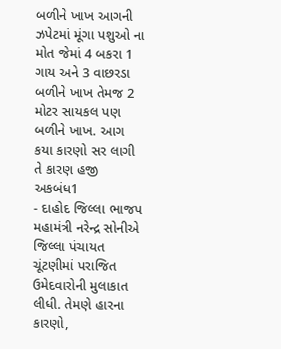બળીને ખાખ આગની ઝપેટમાં મૂંગા પશુઓ ના મોત જેમાં 4 બકરા 1 ગાય અને 3 વાછરડા બળીને ખાખ તેમજ 2 મોટર સાયકલ પણ બળીને ખાખ. આગ કયા કારણો સર લાગી તે કારણ હજી અકબંધ1
- દાહોદ જિલ્લા ભાજપ મહામંત્રી નરેન્દ્ર સોનીએ જિલ્લા પંચાયત ચૂંટણીમાં પરાજિત ઉમેદવારોની મુલાકાત લીધી. તેમણે હારના કારણો,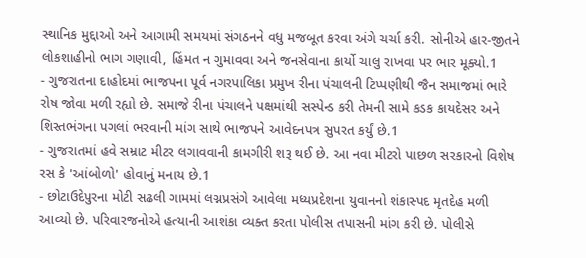સ્થાનિક મુદ્દાઓ અને આગામી સમયમાં સંગઠનને વધુ મજબૂત કરવા અંગે ચર્ચા કરી. સોનીએ હાર-જીતને લોકશાહીનો ભાગ ગણાવી, હિંમત ન ગુમાવવા અને જનસેવાના કાર્યો ચાલુ રાખવા પર ભાર મૂક્યો.1
- ગુજરાતના દાહોદમાં ભાજપના પૂર્વ નગરપાલિકા પ્રમુખ રીના પંચાલની ટિપ્પણીથી જૈન સમાજમાં ભારે રોષ જોવા મળી રહ્યો છે. સમાજે રીના પંચાલને પક્ષમાંથી સસ્પેન્ડ કરી તેમની સામે કડક કાયદેસર અને શિસ્તભંગના પગલાં ભરવાની માંગ સાથે ભાજપને આવેદનપત્ર સુપરત કર્યું છે.1
- ગુજરાતમાં હવે સમ્રાટ મીટર લગાવવાની કામગીરી શરૂ થઈ છે. આ નવા મીટરો પાછળ સરકારનો વિશેષ રસ કે 'આંબોળો' હોવાનું મનાય છે.1
- છોટાઉદેપુરના મોટી સઢલી ગામમાં લગ્નપ્રસંગે આવેલા મધ્યપ્રદેશના યુવાનનો શંકાસ્પદ મૃતદેહ મળી આવ્યો છે. પરિવારજનોએ હત્યાની આશંકા વ્યક્ત કરતા પોલીસ તપાસની માંગ કરી છે. પોલીસે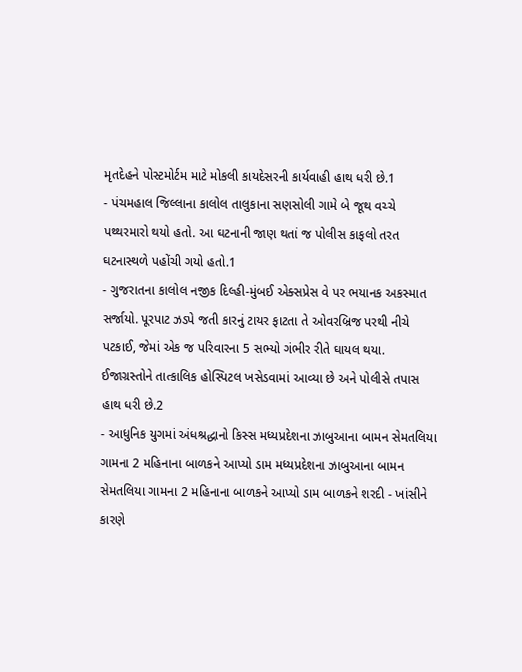મૃતદેહને પોસ્ટમોર્ટમ માટે મોકલી કાયદેસરની કાર્યવાહી હાથ ધરી છે.1
- પંચમહાલ જિલ્લાના કાલોલ તાલુકાના સણસોલી ગામે બે જૂથ વચ્ચે પથ્થરમારો થયો હતો. આ ઘટનાની જાણ થતાં જ પોલીસ કાફલો તરત ઘટનાસ્થળે પહોંચી ગયો હતો.1
- ગુજરાતના કાલોલ નજીક દિલ્હી-મુંબઈ એક્સપ્રેસ વે પર ભયાનક અકસ્માત સર્જાયો. પૂરપાટ ઝડપે જતી કારનું ટાયર ફાટતા તે ઓવરબ્રિજ પરથી નીચે પટકાઈ, જેમાં એક જ પરિવારના 5 સભ્યો ગંભીર રીતે ઘાયલ થયા. ઈજાગ્રસ્તોને તાત્કાલિક હોસ્પિટલ ખસેડવામાં આવ્યા છે અને પોલીસે તપાસ હાથ ધરી છે.2
- આધુનિક યુગમાં અંધશ્રદ્ધાનો કિસ્સ મધ્યપ્રદેશના ઝાબુઆના બામન સેમતલિયા ગામના 2 મહિનાના બાળકને આપ્યો ડામ મધ્યપ્રદેશના ઝાબુઆના બામન સેમતલિયા ગામના 2 મહિનાના બાળકને આપ્યો ડામ બાળકને શરદી - ખાંસીને કારણે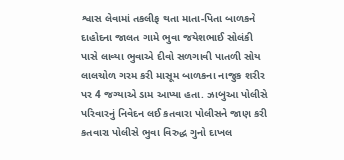શ્વાસ લેવામાં તકલીફ થતા માતા-પિતા બાળકને દાહોદના જાલત ગામે ભુવા જયેશભાઈ સોલંકી પાસે લાવ્યા ભુવાએ દીવો સળગાવી પાતળી સોય લાલચોળ ગરમ કરી માસૂમ બાળકના નાજુક શરીર પર 4 જગ્યાએ ડામ આપ્યા હતા. ઝાબુઆ પોલીસે પરિવારનું નિવેદન લઈ કતવારા પોલીસને જાણ કરી કતવારા પોલીસે ભુવા વિરુદ્ધ ગુનો દાખલ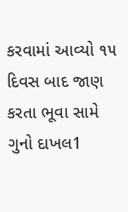કરવામાં આવ્યો ૧૫ દિવસ બાદ જાણ કરતા ભૂવા સામે ગુનો દાખલ1